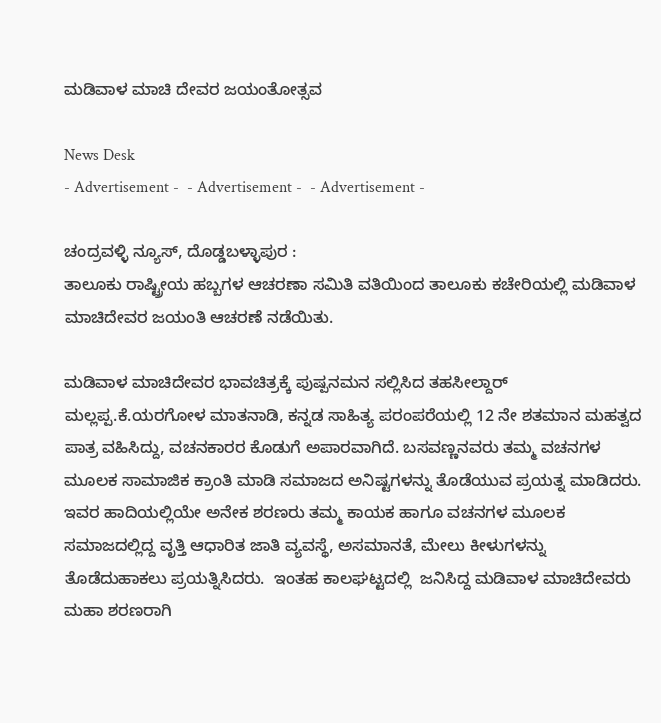ಮಡಿವಾಳ ಮಾಚಿ ದೇವರ ಜಯಂತೋತ್ಸವ

News Desk
- Advertisement -  - Advertisement -  - Advertisement -

ಚಂದ್ರವಳ್ಳಿ ನ್ಯೂಸ್, ದೊಡ್ಡಬಳ್ಳಾಪುರ :
ತಾಲೂಕು ರಾಷ್ಟ್ರೀಯ ಹಬ್ಬಗಳ ಆಚರಣಾ ಸಮಿತಿ ವತಿಯಿಂದ ತಾಲೂಕು ಕಚೇರಿಯಲ್ಲಿ ಮಡಿವಾಳ ಮಾಚಿದೇವರ ಜಯಂತಿ ಆಚರಣೆ ನಡೆಯಿತು.

ಮಡಿವಾಳ ಮಾಚಿದೇವರ ಭಾವಚಿತ್ರಕ್ಕೆ ಪುಷ್ಪನಮನ ಸಲ್ಲಿಸಿದ ತಹಸೀಲ್ದಾರ್‌ ಮಲ್ಲಪ್ಪ.ಕೆ.ಯರಗೋಳ ಮಾತನಾಡಿ, ಕನ್ನಡ ಸಾಹಿತ್ಯ ಪರಂಪರೆಯಲ್ಲಿ 12 ನೇ ಶತಮಾನ ಮಹತ್ವದ ಪಾತ್ರ ವಹಿಸಿದ್ದು, ವಚನಕಾರರ ಕೊಡುಗೆ ಅಪಾರವಾಗಿದೆ. ಬಸವಣ್ಣನವರು ತಮ್ಮ ವಚನಗಳ ಮೂಲಕ ಸಾಮಾಜಿಕ ಕ್ರಾಂತಿ ಮಾಡಿ ಸಮಾಜದ ಅನಿಷ್ಟಗಳನ್ನು ತೊಡೆಯುವ ಪ್ರಯತ್ನ ಮಾಡಿದರು. ಇವರ ಹಾದಿಯಲ್ಲಿಯೇ ಅನೇಕ ಶರಣರು ತಮ್ಮ ಕಾಯಕ ಹಾಗೂ ವಚನಗಳ ಮೂಲಕ ಸಮಾಜದಲ್ಲಿದ್ದ ವೃತ್ತಿ ಆಧಾರಿತ ಜಾತಿ ವ್ಯವಸ್ಥೆ, ಅಸಮಾನತೆ, ಮೇಲು ಕೀಳುಗಳನ್ನು ತೊಡೆದುಹಾಕಲು ಪ್ರಯತ್ನಿಸಿದರು.  ಇಂತಹ ಕಾಲಘಟ್ಟದಲ್ಲಿ  ಜನಿಸಿದ್ದ ಮಡಿವಾಳ ಮಾಚಿದೇವರು ಮಹಾ ಶರಣರಾಗಿ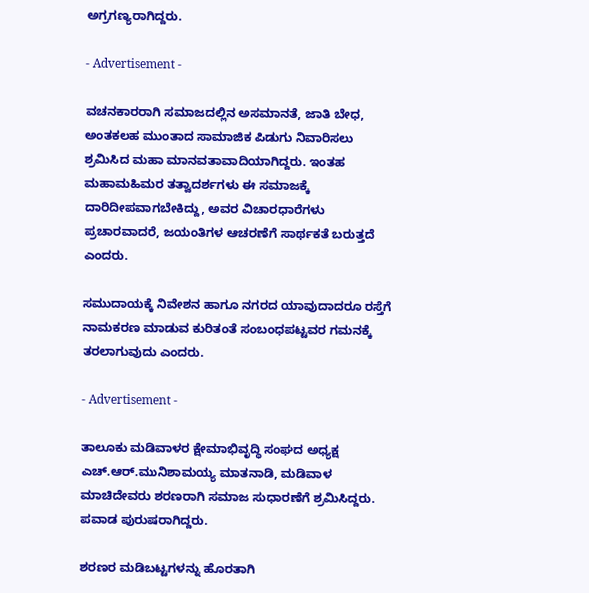ಅಗ್ರಗಣ್ಯರಾಗಿದ್ದರು.

- Advertisement -

ವಚನಕಾರರಾಗಿ ಸಮಾಜದಲ್ಲಿನ ಅಸಮಾನತೆ, ಜಾತಿ ಬೇಧ, ಅಂತಕಲಹ ಮುಂತಾದ ಸಾಮಾಜಿಕ ಪಿಡುಗು ನಿವಾರಿಸಲು ಶ್ರಮಿಸಿದ ಮಹಾ ಮಾನವತಾವಾದಿಯಾಗಿದ್ದರು. ಇಂತಹ ಮಹಾಮಹಿಮರ ತತ್ವಾದರ್ಶಗಳು ಈ ಸಮಾಜಕ್ಕೆ ದಾರಿದೀಪವಾಗಬೇಕಿದ್ದು, ಅವರ ವಿಚಾರಧಾರೆಗಳು ಪ್ರಚಾರವಾದರೆ, ಜಯಂತಿಗಳ ಆಚರಣೆಗೆ ಸಾರ್ಥಕತೆ ಬರುತ್ತದೆ ಎಂದರು.

ಸಮುದಾಯಕ್ಕೆ ನಿವೇಶನ ಹಾಗೂ ನಗರದ ಯಾವುದಾದರೂ ರಸ್ತೆಗೆ ನಾಮಕರಣ ಮಾಡುವ ಕುರಿತಂತೆ ಸಂಬಂಧಪಟ್ಟವರ ಗಮನಕ್ಕೆ ತರಲಾಗುವುದು ಎಂದರು.

- Advertisement -

ತಾಲೂಕು ಮಡಿವಾಳರ ಕ್ಷೇಮಾಭಿವೃದ್ಧಿ ಸಂಘದ ಅಧ್ಯಕ್ಷ ಎಚ್.ಆರ್.ಮುನಿಶಾಮಯ್ಯ ಮಾತನಾಡಿ, ಮಡಿವಾಳ ಮಾಚಿದೇವರು ಶರಣರಾಗಿ ಸಮಾಜ ಸುಧಾರಣೆಗೆ ಶ್ರಮಿಸಿದ್ದರು. ಪವಾಡ ಪುರುಷರಾಗಿದ್ದರು.

ಶರಣರ ಮಡಿಬಟ್ಟಗಳನ್ನು ಹೊರತಾಗಿ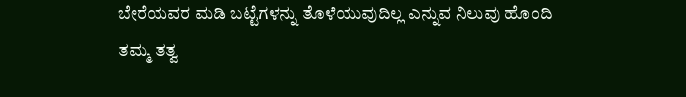ಬೇರೆಯವರ ಮಡಿ ಬಟ್ಟೆಗಳನ್ನು ತೊಳೆಯುವುದಿಲ್ಲ ಎನ್ನುವ ನಿಲುವು ಹೊಂದಿ ತಮ್ಮ ತತ್ವ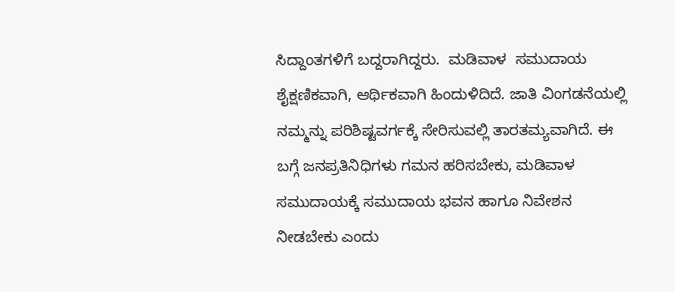ಸಿದ್ದಾಂತಗಳಿಗೆ ಬದ್ದರಾಗಿದ್ದರು.  ಮಡಿವಾಳ  ಸಮುದಾಯ ಶೈಕ್ಷಣಿಕವಾಗಿ, ಆರ್ಥಿಕವಾಗಿ ಹಿಂದುಳಿದಿದೆ. ಜಾತಿ ವಿಂಗಡನೆಯಲ್ಲಿ ನಮ್ಮನ್ನು ಪರಿಶಿಷ್ಟವರ್ಗಕ್ಕೆ ಸೇರಿಸುವಲ್ಲಿ ತಾರತಮ್ಯವಾಗಿದೆ. ಈ ಬಗ್ಗೆ ಜನಪ್ರತಿನಿಧಿಗಳು ಗಮನ ಹರಿಸಬೇಕು, ಮಡಿವಾಳ ಸಮುದಾಯಕ್ಕೆ ಸಮುದಾಯ ಭವನ ಹಾಗೂ ನಿವೇಶನ ನೀಡಬೇಕು ಎಂದು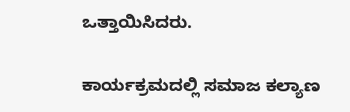ಒತ್ತಾಯಿಸಿದರು.

ಕಾರ್ಯಕ್ರಮದಲ್ಲಿ ಸಮಾಜ ಕಲ್ಯಾಣ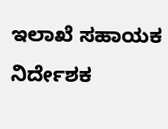ಇಲಾಖೆ ಸಹಾಯಕ ನಿರ್ದೇಶಕ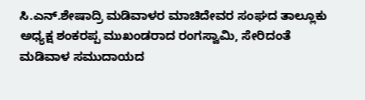ಸಿ.ಎನ್.ಶೇಷಾದ್ರಿ ಮಡಿವಾಳರ ಮಾಚಿದೇವರ ಸಂಘದ ತಾಲ್ಲೂಕು ಅಧ್ಯಕ್ಷ ಶಂಕರಪ್ಪ ಮುಖಂಡರಾದ ರಂಗಸ್ವಾಮಿ, ಸೇರಿದಂತೆ ಮಡಿವಾಳ ಸಮುದಾಯದ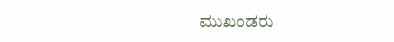ಮುಖಂಡರು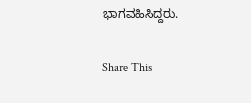ಭಾಗವಹಿಸಿದ್ದರು.

Share This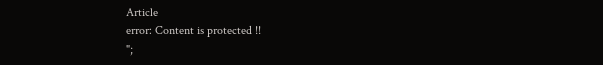Article
error: Content is protected !!
";